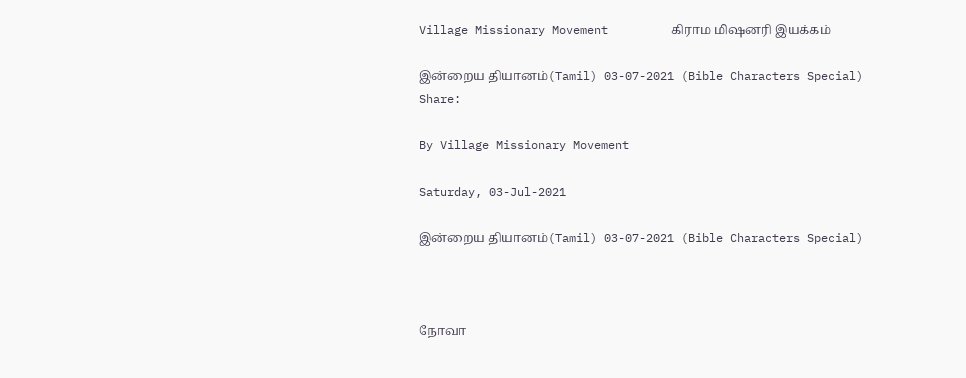Village Missionary Movement         கிராம மிஷனரி இயக்கம்

இன்றைய தியானம்(Tamil) 03-07-2021 (Bible Characters Special)
Share:

By Village Missionary Movement

Saturday, 03-Jul-2021

இன்றைய தியானம்(Tamil) 03-07-2021 (Bible Characters Special)



நோவா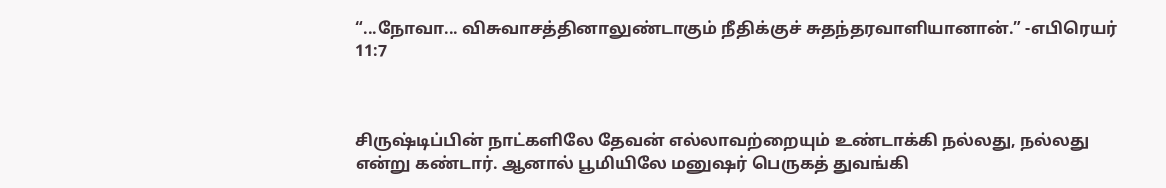“...நோவா... விசுவாசத்தினாலுண்டாகும் நீதிக்குச் சுதந்தரவாளியானான்.” -எபிரெயர் 11:7



சிருஷ்டிப்பின் நாட்களிலே தேவன் எல்லாவற்றையும் உண்டாக்கி நல்லது, நல்லது என்று கண்டார். ஆனால் பூமியிலே மனுஷர் பெருகத் துவங்கி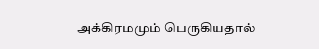அக்கிரமமும் பெருகியதால்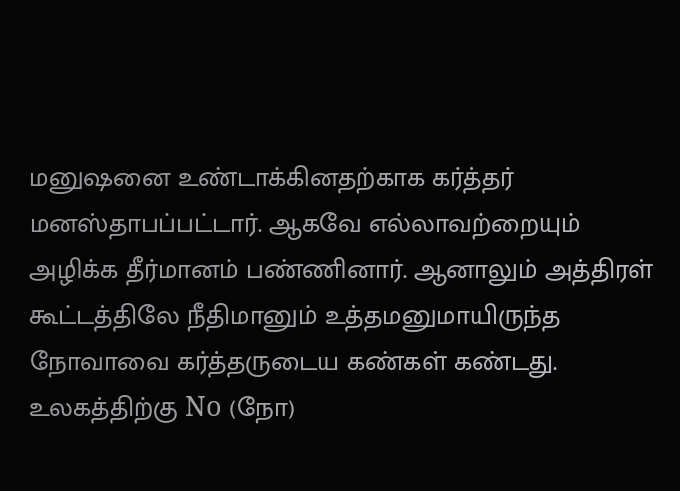மனுஷனை உண்டாக்கினதற்காக கர்த்தர் மனஸ்தாபப்பட்டார். ஆகவே எல்லாவற்றையும் அழிக்க தீர்மானம் பண்ணினார். ஆனாலும் அத்திரள் கூட்டத்திலே நீதிமானும் உத்தமனுமாயிருந்த நோவாவை கர்த்தருடைய கண்கள் கண்டது. உலகத்திற்கு No (நோ)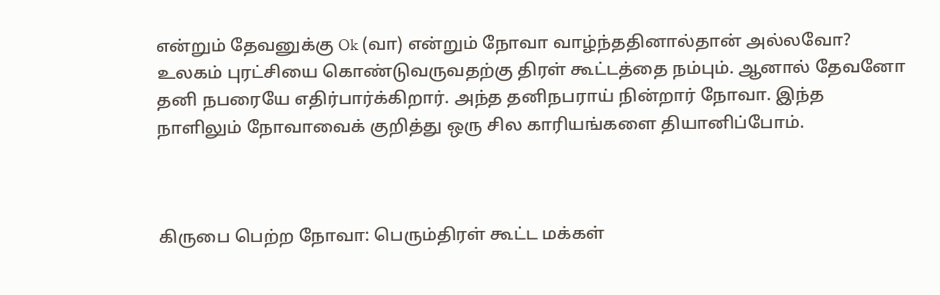என்றும் தேவனுக்கு Ok (வா) என்றும் நோவா வாழ்ந்ததினால்தான் அல்லவோ? உலகம் புரட்சியை கொண்டுவருவதற்கு திரள் கூட்டத்தை நம்பும். ஆனால் தேவனோ தனி நபரையே எதிர்பார்க்கிறார். அந்த தனிநபராய் நின்றார் நோவா. இந்த நாளிலும் நோவாவைக் குறித்து ஒரு சில காரியங்களை தியானிப்போம்.



கிருபை பெற்ற நோவா: பெரும்திரள் கூட்ட மக்கள்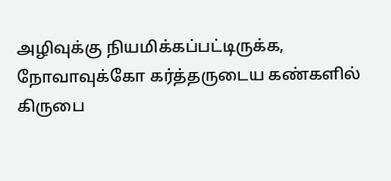அழிவுக்கு நியமிக்கப்பட்டிருக்க, நோவாவுக்கோ கர்த்தருடைய கண்களில் கிருபை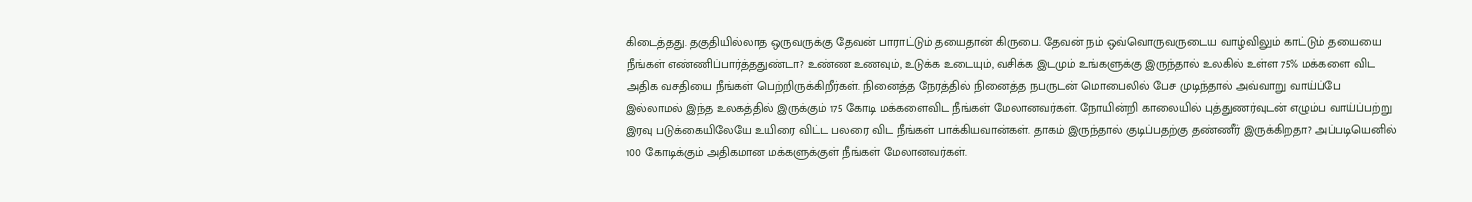கிடைத்தது. தகுதியில்லாத ஒருவருக்கு தேவன் பாராட்டும் தயைதான் கிருபை. தேவன் நம் ஒவ்வொருவருடைய வாழ்விலும் காட்டும் தயையை நீங்கள் எண்ணிப்பார்த்ததுண்டா? உண்ண உணவும், உடுக்க உடையும், வசிக்க இடமும் உங்களுக்கு இருந்தால் உலகில் உள்ள 75% மக்களை விட அதிக வசதியை நீங்கள் பெற்றிருக்கிறீர்கள். நினைத்த நேரத்தில் நினைத்த நபருடன் மொபைலில் பேச முடிந்தால் அவ்வாறு வாய்ப்பே இல்லாமல் இந்த உலகத்தில் இருக்கும் 175 கோடி மக்களைவிட நீங்கள் மேலானவர்கள். நோயின்றி காலையில் புத்துணர்வுடன் எழும்ப வாய்ப்பற்று இரவு படுக்கையிலேயே உயிரை விட்ட பலரை விட நீங்கள் பாக்கியவான்கள். தாகம் இருந்தால் குடிப்பதற்கு தண்ணீர் இருக்கிறதா? அப்படியெனில் 100 கோடிக்கும் அதிகமான மக்களுக்குள் நீங்கள் மேலானவர்கள்.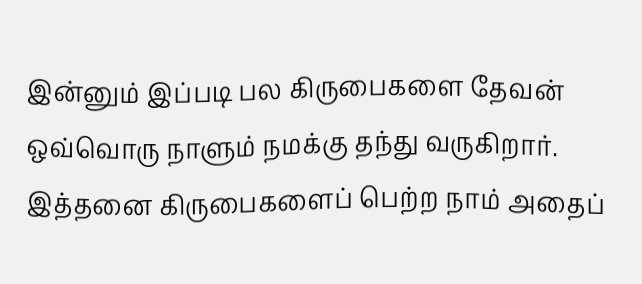இன்னும் இப்படி பல கிருபைகளை தேவன் ஒவ்வொரு நாளும் நமக்கு தந்து வருகிறார். இத்தனை கிருபைகளைப் பெற்ற நாம் அதைப்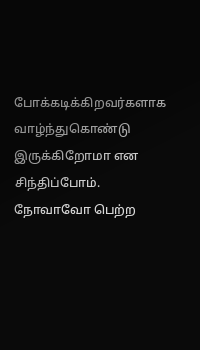போக்கடிக்கிறவர்களாக வாழ்ந்துகொண்டு இருக்கிறோமா என சிந்திப்போம். நோவாவோ பெற்ற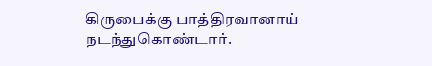கிருபைக்கு பாத்திரவானாய் நடந்துகொண்டார்.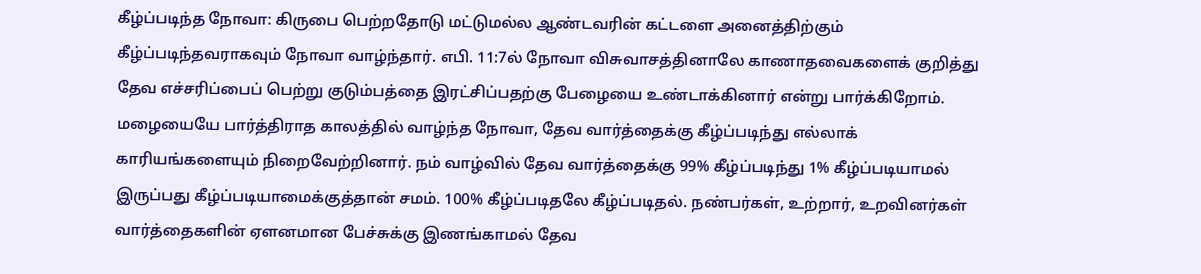கீழ்ப்படிந்த நோவா: கிருபை பெற்றதோடு மட்டுமல்ல ஆண்டவரின் கட்டளை அனைத்திற்கும் கீழ்ப்படிந்தவராகவும் நோவா வாழ்ந்தார். எபி. 11:7ல் நோவா விசுவாசத்தினாலே காணாதவைகளைக் குறித்து தேவ எச்சரிப்பைப் பெற்று குடும்பத்தை இரட்சிப்பதற்கு பேழையை உண்டாக்கினார் என்று பார்க்கிறோம். மழையையே பார்த்திராத காலத்தில் வாழ்ந்த நோவா, தேவ வார்த்தைக்கு கீழ்ப்படிந்து எல்லாக் காரியங்களையும் நிறைவேற்றினார். நம் வாழ்வில் தேவ வார்த்தைக்கு 99% கீழ்ப்படிந்து 1% கீழ்ப்படியாமல் இருப்பது கீழ்ப்படியாமைக்குத்தான் சமம். 100% கீழ்ப்படிதலே கீழ்ப்படிதல். நண்பர்கள், உற்றார், உறவினர்கள் வார்த்தைகளின் ஏளனமான பேச்சுக்கு இணங்காமல் தேவ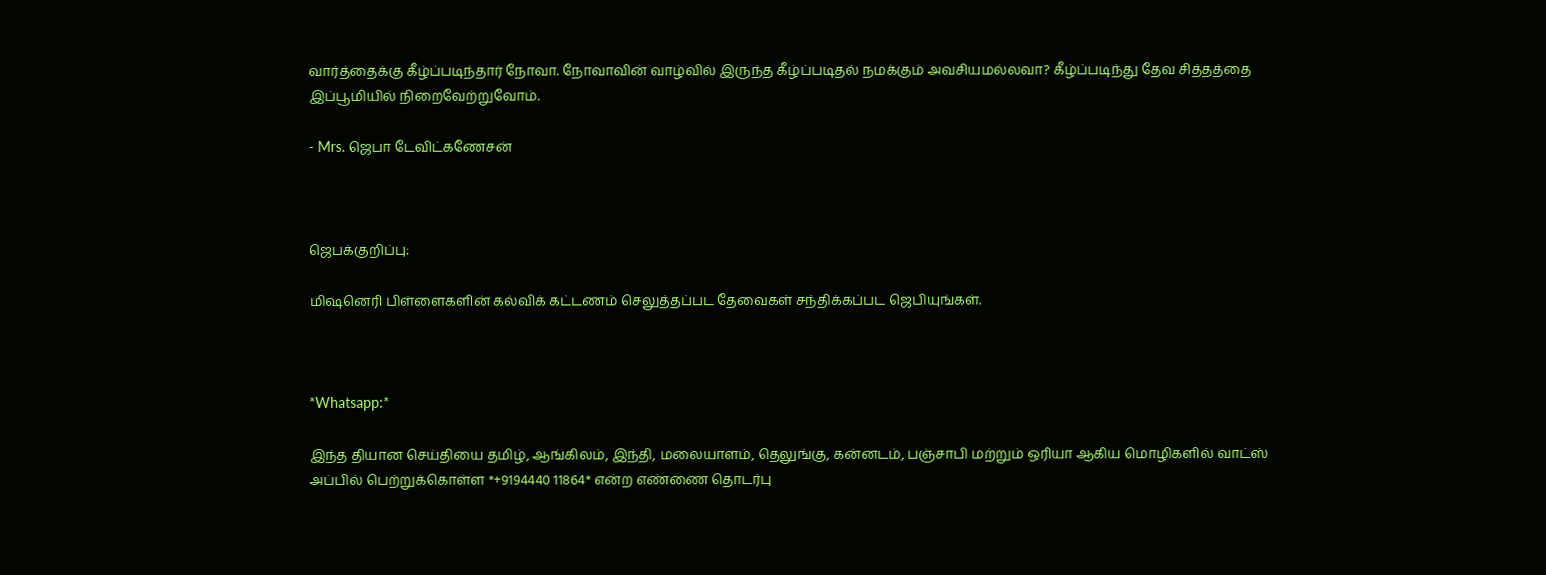வார்த்தைக்கு கீழ்ப்படிந்தார் நோவா. நோவாவின் வாழ்வில் இருந்த கீழ்ப்படிதல் நமக்கும் அவசியமல்லவா? கீழ்ப்படிந்து தேவ சித்தத்தை இப்பூமியில் நிறைவேற்றுவோம்.

- Mrs. ஜெபா டேவிட்கணேசன்



ஜெபக்குறிப்பு:

மிஷனெரி பிள்ளைகளின் கல்விக் கட்டணம் செலுத்தப்பட தேவைகள் சந்திக்கப்பட ஜெபியுங்கள்.



*Whatsapp:*

இந்த தியான செய்தியை தமிழ், ஆங்கிலம், இந்தி, மலையாளம், தெலுங்கு, கன்னடம், பஞ்சாபி மற்றும் ஒரியா ஆகிய மொழிகளில் வாட்ஸ் அப்பில் பெற்றுக்கொள்ள *+9194440 11864* என்ற எண்ணை தொடர்பு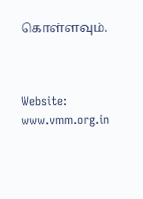கொள்ளவும்.



Website: www.vmm.org.in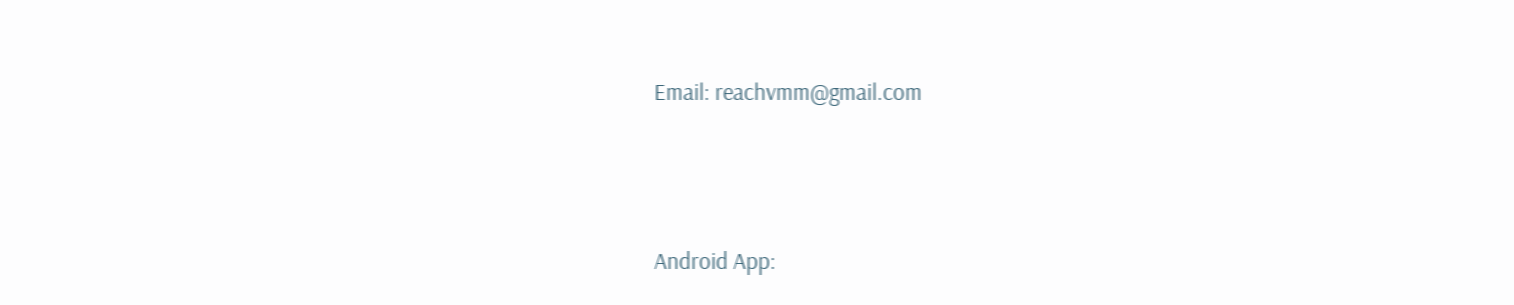Email: reachvmm@gmail.com



Android App: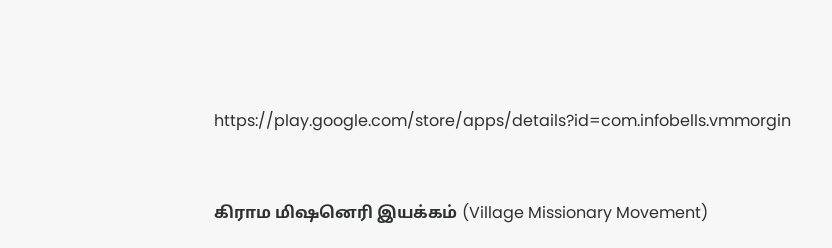https://play.google.com/store/apps/details?id=com.infobells.vmmorgin



கிராம மிஷனெரி இயக்கம் (Village Missionary Movement)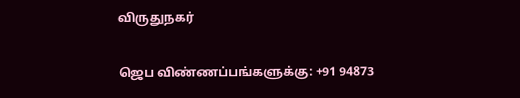விருதுநகர்

ஜெப விண்ணப்பங்களுக்கு: +91 94873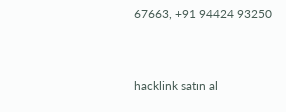67663, +91 94424 93250



hacklink satın al